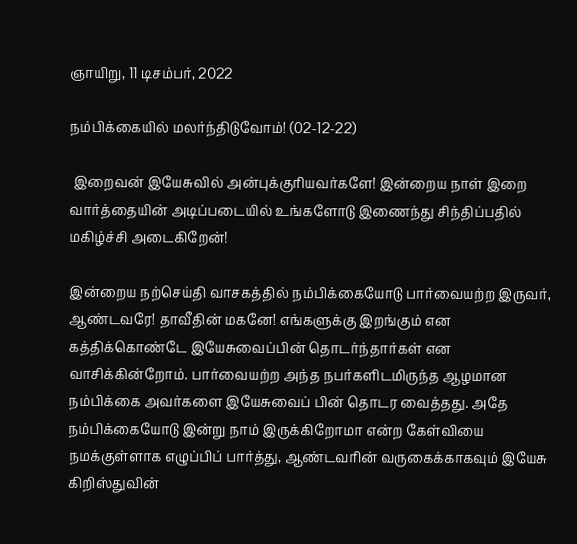ஞாயிறு, 11 டிசம்பர், 2022

நம்பிக்கையில் மலர்ந்திடுவோம்! (02-12-22)

 இறைவன் இயேசுவில் அன்புக்குரியவர்களே! இன்றைய நாள் இறை வார்த்தையின் அடிப்படையில் உங்களோடு இணைந்து சிந்திப்பதில் மகிழ்ச்சி அடைகிறேன்!

இன்றைய நற்செய்தி வாசகத்தில் நம்பிக்கையோடு பார்வையற்ற இருவர், ஆண்டவரே! தாவீதின் மகனே! எங்களுக்கு இறங்கும் என கத்திக்கொண்டே இயேசுவைப்பின் தொடர்ந்தார்கள் என வாசிக்கின்றோம். பார்வையற்ற அந்த நபர்களிடமிருந்த ஆழமான நம்பிக்கை அவர்களை இயேசுவைப் பின் தொடர வைத்தது. அதே நம்பிக்கையோடு இன்று நாம் இருக்கிறோமா என்ற கேள்வியை நமக்குள்ளாக எழுப்பிப் பார்த்து, ஆண்டவரின் வருகைக்காகவும் இயேசு கிறிஸ்துவின்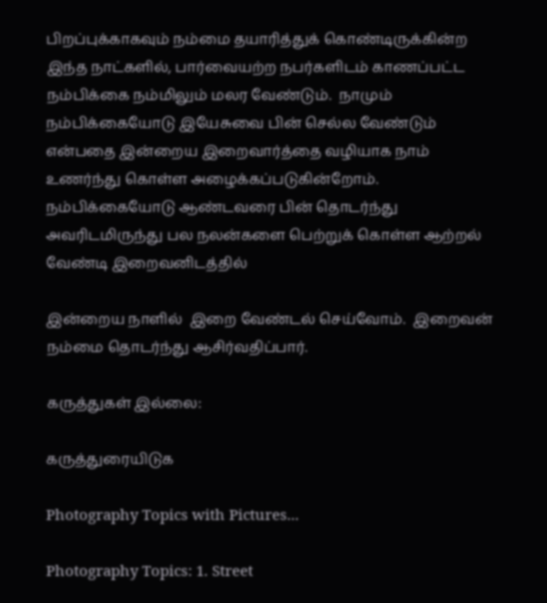பிறப்புக்காகவும் நம்மை தயாரித்துக் கொண்டிருக்கின்ற இந்த நாட்களில், பார்வையற்ற நபர்களிடம் காணப்பட்ட நம்பிக்கை நம்மிலும் மலர வேண்டும்.  நாமும் நம்பிக்கையோடு இயேசுவை பின் செல்ல வேண்டும் என்பதை இன்றைய இறைவார்த்தை வழியாக நாம் உணர்ந்து கொள்ள அழைக்கப்படுகின்றோம்.  நம்பிக்கையோடு ஆண்டவரை பின் தொடர்ந்து அவரிடமிருந்து பல நலன்களை பெற்றுக் கொள்ள ஆற்றல் வேண்டி இறைவனிடத்தில்

இன்றைய நாளில்  இறை வேண்டல் செய்வோம்.  இறைவன் நம்மை தொடர்ந்து ஆசிர்வதிப்பார்.

கருத்துகள் இல்லை:

கருத்துரையிடுக

Photography Topics with Pictures...

Photography Topics: 1. Street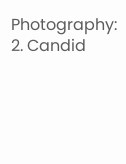Photography:  2. Candid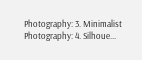Photography: 3. Minimalist Photography: 4. Silhoue...